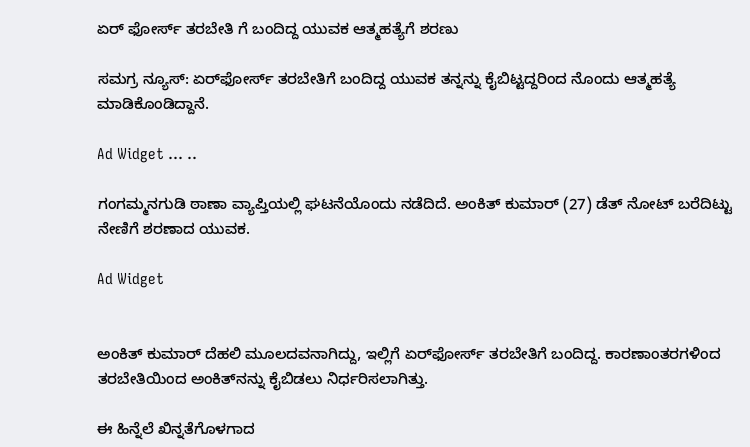ಏರ್ ಫೋರ್ಸ್ ತರಬೇತಿ ಗೆ ಬಂದಿದ್ದ ಯುವಕ ಆತ್ಮಹತ್ಯೆಗೆ ಶರಣು

ಸಮಗ್ರ ನ್ಯೂಸ್: ಏರ್‌ಫೋರ್ಸ್‌ ತರಬೇತಿಗೆ ಬಂದಿದ್ದ ಯುವಕ ತನ್ನನ್ನು ಕೈಬಿಟ್ಟದ್ದರಿಂದ ನೊಂದು ಆತ್ಮಹತ್ಯೆ ಮಾಡಿಕೊಂಡಿದ್ದಾನೆ.

Ad Widget ... ..

ಗಂಗಮ್ಮನಗುಡಿ ಠಾಣಾ ವ್ಯಾಪ್ತಿಯಲ್ಲಿ ಘಟನೆಯೊಂದು ನಡೆದಿದೆ. ಅಂಕಿತ್ ಕುಮಾರ್ (27) ಡೆತ್ ನೋಟ್ ಬರೆದಿಟ್ಟು ನೇಣಿಗೆ ಶರಣಾದ ಯುವಕ.

Ad Widget


ಅಂಕಿತ್‌ ಕುಮಾರ್‌ ದೆಹಲಿ ಮೂಲದವನಾಗಿದ್ದು, ಇಲ್ಲಿಗೆ ಏರ್‌ಫೋರ್ಸ್‌ ತರಬೇತಿಗೆ ಬಂದಿದ್ದ. ಕಾರಣಾಂತರಗಳಿಂದ ತರಬೇತಿಯಿಂದ ಅಂಕಿತ್‌ನನ್ನು ಕೈಬಿಡಲು ನಿರ್ಧರಿಸಲಾಗಿತ್ತು.

ಈ ಹಿನ್ನೆಲೆ‌ ಖಿನ್ನತೆಗೊಳಗಾದ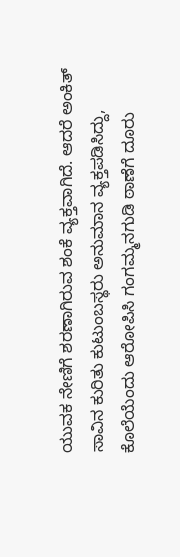ಯುವಕ ನೇಣಿಗೆ ಶರಣಾಗಿರುವ ಶಂಕೆ ವ್ಯಕ್ತವಾಗಿದೆ. ಆದರೆ ಅಂಕಿತ್ ಸಾವಿನ ಕುರಿತು ಕುಟುಂಬಸ್ಥರು ಅನುಮಾನ ವ್ಯಕ್ತಪಡಿಸಿದ್ದು, ಕೊಲೆಯೆಂದು ಆರೋಪಿಸಿ ಗಂಗಮ್ಮನಗುಡಿ ಠಾಣೆಗೆ ದೂರು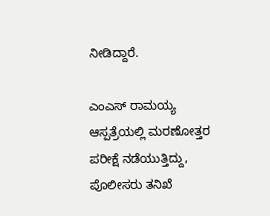ನೀಡಿದ್ದಾರೆ.

ಎಂಎಸ್ ರಾಮಯ್ಯ ಆಸ್ಪತ್ರೆಯಲ್ಲಿ ಮರಣೋತ್ತರ ಪರೀಕ್ಷೆ ನಡೆಯುತ್ತಿದ್ದು, ಪೊಲೀಸರು ತನಿಖೆ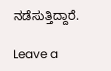ನಡೆಸುತ್ತಿದ್ದಾರೆ.

Leave a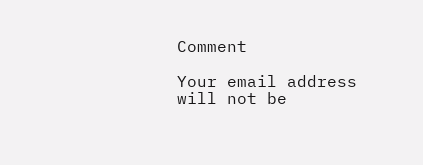Comment

Your email address will not be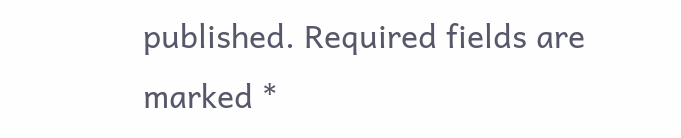published. Required fields are marked *